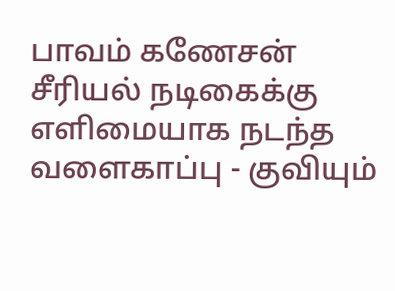பாவம் கணேசன் சீரியல் நடிகைக்கு எளிமையாக நடந்த வளைகாப்பு - குவியும்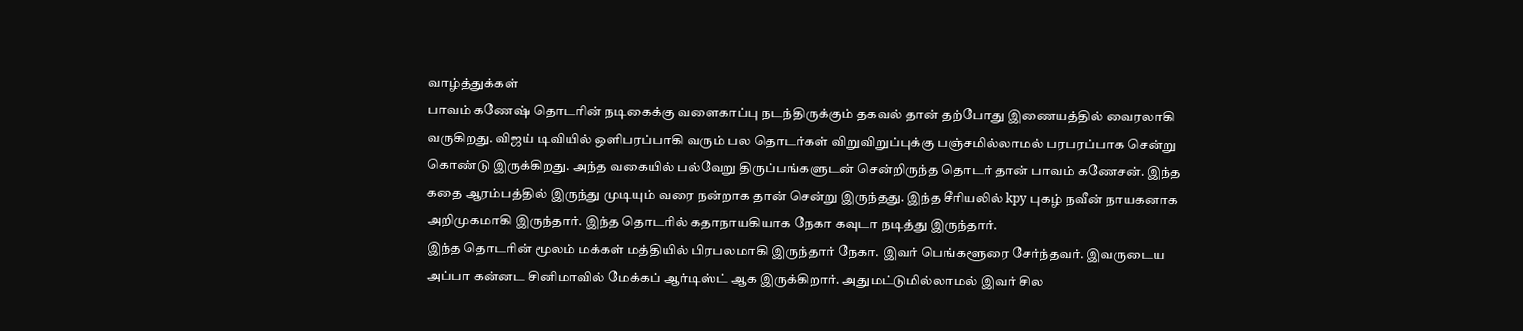வாழ்த்துக்கள்
பாவம் கணேஷ் தொடரின் நடிகைக்கு வளைகாப்பு நடந்திருக்கும் தகவல் தான் தற்போது இணையத்தில் வைரலாகி வருகிறது. விஜய் டிவியில் ஒளிபரப்பாகி வரும் பல தொடர்கள் விறுவிறுப்புக்கு பஞ்சமில்லாமல் பரபரப்பாக சென்று கொண்டு இருக்கிறது. அந்த வகையில் பல்வேறு திருப்பங்களுடன் சென்றிருந்த தொடர் தான் பாவம் கணேசன். இந்த கதை ஆரம்பத்தில் இருந்து முடியும் வரை நன்றாக தான் சென்று இருந்தது. இந்த சீரியலில் kpy புகழ் நவீன் நாயகனாக அறிமுகமாகி இருந்தார். இந்த தொடரில் கதாநாயகியாக நேகா கவுடா நடித்து இருந்தார்.
இந்த தொடரின் மூலம் மக்கள் மத்தியில் பிரபலமாகி இருந்தார் நேகா. இவர் பெங்களூரை சேர்ந்தவர். இவருடைய அப்பா கன்னட சினிமாவில் மேக்கப் ஆர்டிஸ்ட் ஆக இருக்கிறார். அதுமட்டுமில்லாமல் இவர் சில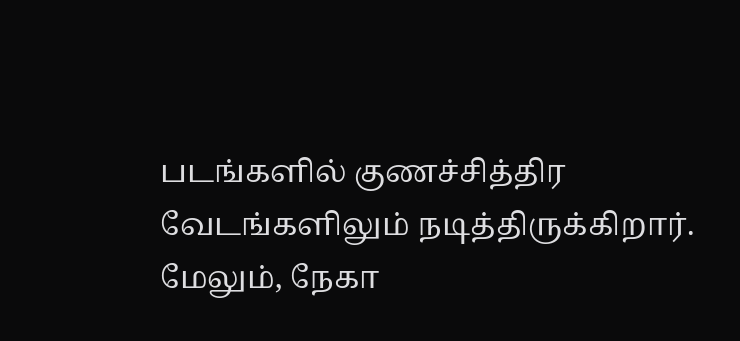படங்களில் குணச்சித்திர வேடங்களிலும் நடித்திருக்கிறார். மேலும், நேகா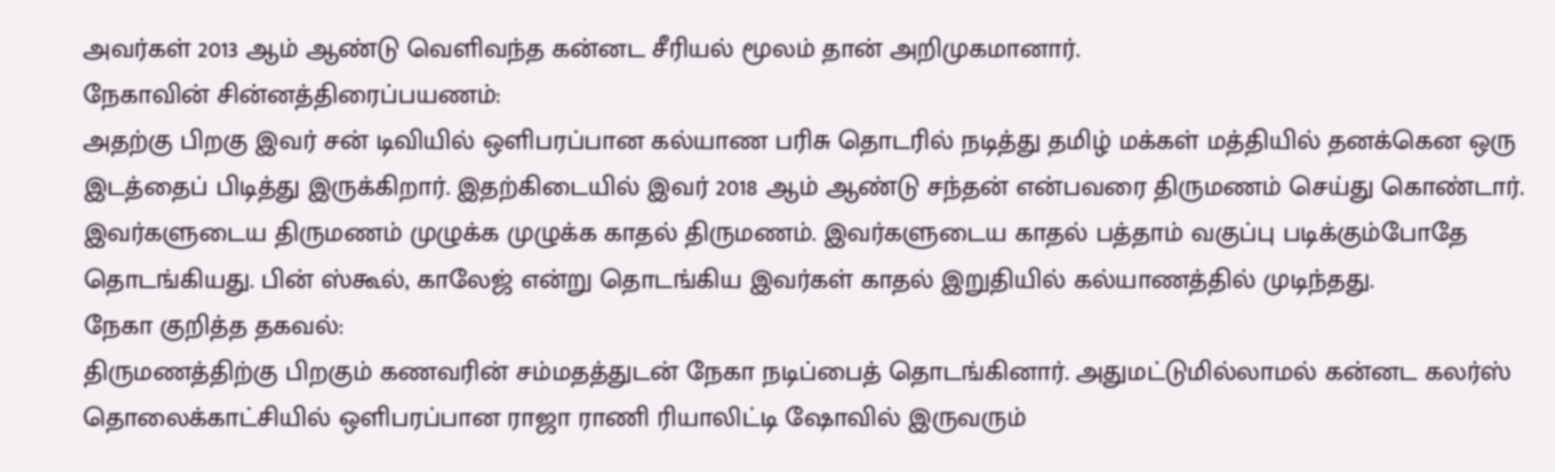அவர்கள் 2013 ஆம் ஆண்டு வெளிவந்த கன்னட சீரியல் மூலம் தான் அறிமுகமானார்.
நேகாவின் சின்னத்திரைப்பயணம்:
அதற்கு பிறகு இவர் சன் டிவியில் ஒளிபரப்பான கல்யாண பரிசு தொடரில் நடித்து தமிழ் மக்கள் மத்தியில் தனக்கென ஒரு இடத்தைப் பிடித்து இருக்கிறார். இதற்கிடையில் இவர் 2018 ஆம் ஆண்டு சந்தன் என்பவரை திருமணம் செய்து கொண்டார். இவர்களுடைய திருமணம் முழுக்க முழுக்க காதல் திருமணம். இவர்களுடைய காதல் பத்தாம் வகுப்பு படிக்கும்போதே தொடங்கியது. பின் ஸ்கூல், காலேஜ் என்று தொடங்கிய இவர்கள் காதல் இறுதியில் கல்யாணத்தில் முடிந்தது.
நேகா குறித்த தகவல்:
திருமணத்திற்கு பிறகும் கணவரின் சம்மதத்துடன் நேகா நடிப்பைத் தொடங்கினார். அதுமட்டுமில்லாமல் கன்னட கலர்ஸ் தொலைக்காட்சியில் ஒளிபரப்பான ராஜா ராணி ரியாலிட்டி ஷோவில் இருவரும்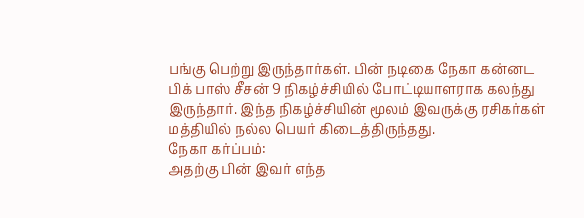பங்கு பெற்று இருந்தார்கள். பின் நடிகை நேகா கன்னட பிக் பாஸ் சீசன் 9 நிகழ்ச்சியில் போட்டியாளராக கலந்து இருந்தார். இந்த நிகழ்ச்சியின் மூலம் இவருக்கு ரசிகர்கள் மத்தியில் நல்ல பெயர் கிடைத்திருந்தது.
நேகா கர்ப்பம்:
அதற்கு பின் இவர் எந்த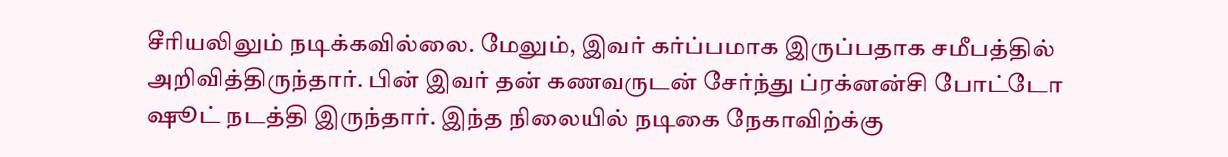சீரியலிலும் நடிக்கவில்லை. மேலும், இவர் கர்ப்பமாக இருப்பதாக சமீபத்தில் அறிவித்திருந்தார். பின் இவர் தன் கணவருடன் சேர்ந்து ப்ரக்னன்சி போட்டோ ஷூட் நடத்தி இருந்தார். இந்த நிலையில் நடிகை நேகாவிற்க்கு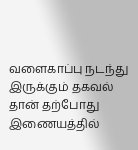வளைகாப்பு நடந்து இருக்கும் தகவல் தான் தற்போது இணையத்தில்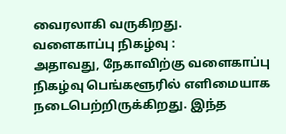வைரலாகி வருகிறது.
வளைகாப்பு நிகழ்வு :
அதாவது, நேகாவிற்கு வளைகாப்பு நிகழ்வு பெங்களூரில் எளிமையாக நடைபெற்றிருக்கிறது. இந்த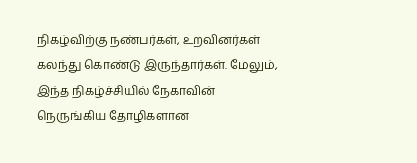நிகழ்விற்கு நண்பர்கள், உறவினர்கள் கலந்து கொண்டு இருந்தார்கள். மேலும், இந்த நிகழ்ச்சியில் நேகாவின் நெருங்கிய தோழிகளான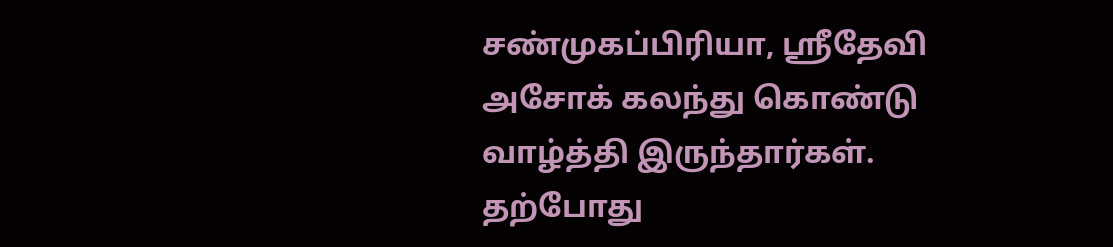சண்முகப்பிரியா, ஸ்ரீதேவி அசோக் கலந்து கொண்டு வாழ்த்தி இருந்தார்கள். தற்போது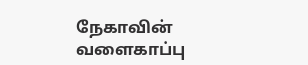நேகாவின் வளைகாப்பு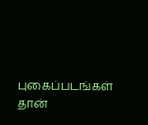புகைப்படங்கள் தான்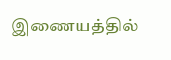இணையத்தில்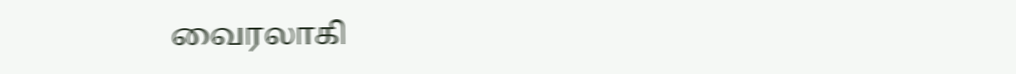வைரலாகி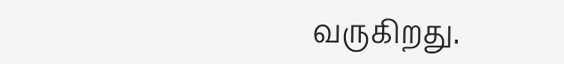வருகிறது.